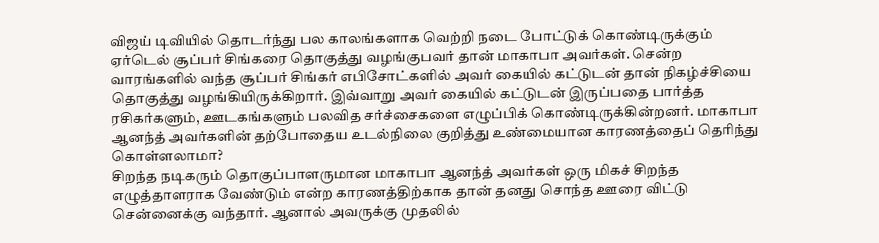விஜய் டிவியில் தொடர்ந்து பல காலங்களாக வெற்றி நடை போட்டுக் கொண்டிருக்கும் ஏர்டெல் சூப்பர் சிங்கரை தொகுத்து வழங்குபவர் தான் மாகாபா அவர்கள். சென்ற வாரங்களில் வந்த சூப்பர் சிங்கர் எபிசோட்களில் அவர் கையில் கட்டுடன் தான் நிகழ்ச்சியை தொகுத்து வழங்கியிருக்கிறார். இவ்வாறு அவர் கையில் கட்டுடன் இருப்பதை பார்த்த ரசிகர்களும், ஊடகங்களும் பலவித சர்ச்சைகளை எழுப்பிக் கொண்டிருக்கின்றனர். மாகாபா ஆனந்த் அவர்களின் தற்போதைய உடல்நிலை குறித்து உண்மையான காரணத்தைப் தெரிந்து கொள்ளலாமா?
சிறந்த நடிகரும் தொகுப்பாளருமான மாகாபா ஆனந்த் அவர்கள் ஒரு மிகச் சிறந்த எழுத்தாளராக வேண்டும் என்ற காரணத்திற்காக தான் தனது சொந்த ஊரை விட்டு சென்னைக்கு வந்தார். ஆனால் அவருக்கு முதலில்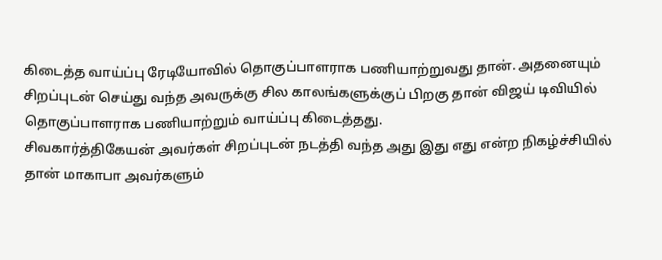கிடைத்த வாய்ப்பு ரேடியோவில் தொகுப்பாளராக பணியாற்றுவது தான். அதனையும் சிறப்புடன் செய்து வந்த அவருக்கு சில காலங்களுக்குப் பிறகு தான் விஜய் டிவியில் தொகுப்பாளராக பணியாற்றும் வாய்ப்பு கிடைத்தது.
சிவகார்த்திகேயன் அவர்கள் சிறப்புடன் நடத்தி வந்த அது இது எது என்ற நிகழ்ச்சியில் தான் மாகாபா அவர்களும்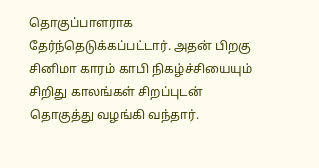தொகுப்பாளராக தேர்ந்தெடுக்கப்பட்டார். அதன் பிறகு சினிமா காரம் காபி நிகழ்ச்சியையும் சிறிது காலங்கள் சிறப்புடன் தொகுத்து வழங்கி வந்தார்.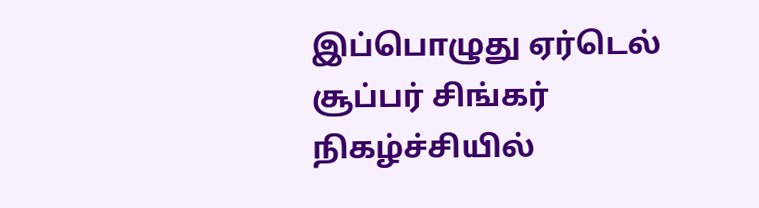இப்பொழுது ஏர்டெல் சூப்பர் சிங்கர் நிகழ்ச்சியில்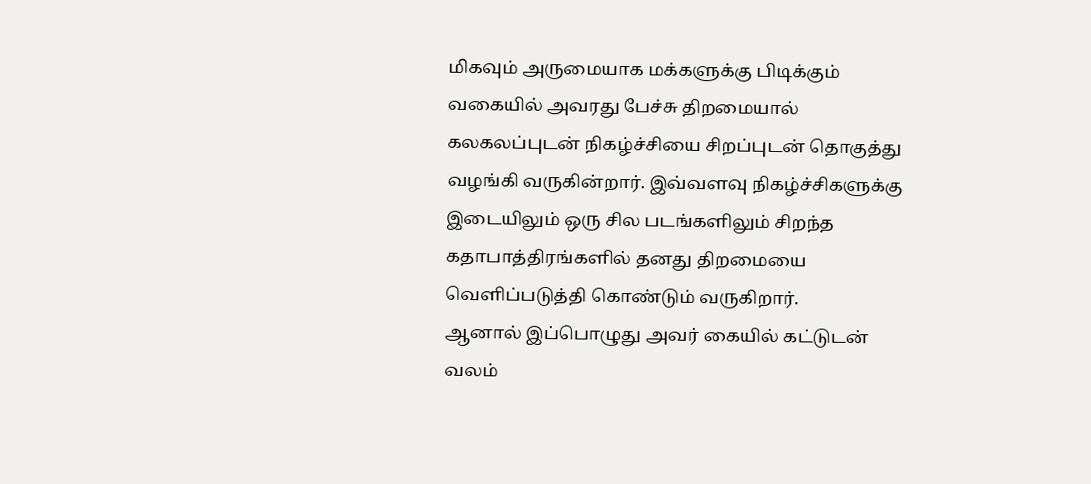மிகவும் அருமையாக மக்களுக்கு பிடிக்கும் வகையில் அவரது பேச்சு திறமையால் கலகலப்புடன் நிகழ்ச்சியை சிறப்புடன் தொகுத்து வழங்கி வருகின்றார். இவ்வளவு நிகழ்ச்சிகளுக்கு இடையிலும் ஒரு சில படங்களிலும் சிறந்த கதாபாத்திரங்களில் தனது திறமையை வெளிப்படுத்தி கொண்டும் வருகிறார்.
ஆனால் இப்பொழுது அவர் கையில் கட்டுடன் வலம்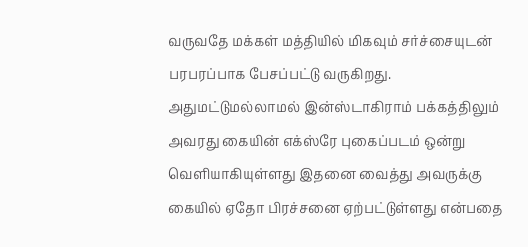வருவதே மக்கள் மத்தியில் மிகவும் சர்ச்சையுடன் பரபரப்பாக பேசப்பட்டு வருகிறது. அதுமட்டுமல்லாமல் இன்ஸ்டாகிராம் பக்கத்திலும் அவரது கையின் எக்ஸ்ரே புகைப்படம் ஒன்று வெளியாகியுள்ளது இதனை வைத்து அவருக்கு கையில் ஏதோ பிரச்சனை ஏற்பட்டுள்ளது என்பதை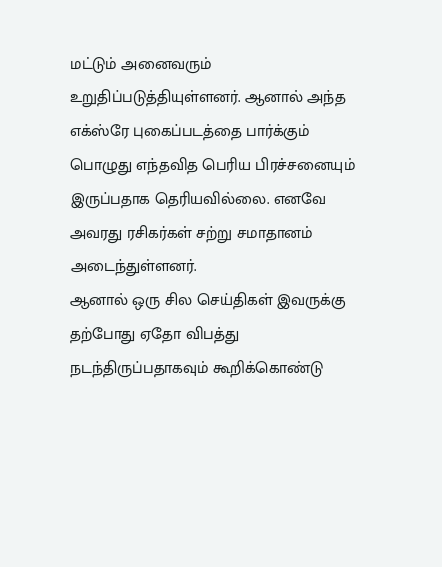மட்டும் அனைவரும் உறுதிப்படுத்தியுள்ளனர். ஆனால் அந்த எக்ஸ்ரே புகைப்படத்தை பார்க்கும் பொழுது எந்தவித பெரிய பிரச்சனையும் இருப்பதாக தெரியவில்லை. எனவே அவரது ரசிகர்கள் சற்று சமாதானம் அடைந்துள்ளனர்.
ஆனால் ஒரு சில செய்திகள் இவருக்கு தற்போது ஏதோ விபத்து நடந்திருப்பதாகவும் கூறிக்கொண்டு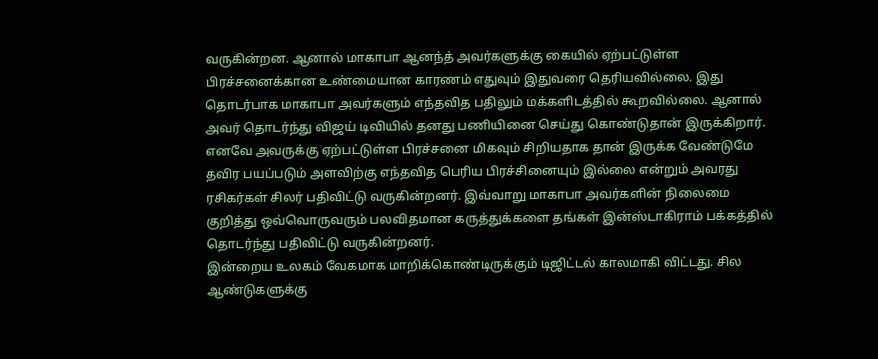வருகின்றன. ஆனால் மாகாபா ஆனந்த் அவர்களுக்கு கையில் ஏற்பட்டுள்ள பிரச்சனைக்கான உண்மையான காரணம் எதுவும் இதுவரை தெரியவில்லை. இது தொடர்பாக மாகாபா அவர்களும் எந்தவித பதிலும் மக்களிடத்தில் கூறவில்லை. ஆனால் அவர் தொடர்ந்து விஜய் டிவியில் தனது பணியினை செய்து கொண்டுதான் இருக்கிறார்.
எனவே அவருக்கு ஏற்பட்டுள்ள பிரச்சனை மிகவும் சிறியதாக தான் இருக்க வேண்டுமே தவிர பயப்படும் அளவிற்கு எந்தவித பெரிய பிரச்சினையும் இல்லை என்றும் அவரது ரசிகர்கள் சிலர் பதிவிட்டு வருகின்றனர். இவ்வாறு மாகாபா அவர்களின் நிலைமை குறித்து ஒவ்வொருவரும் பலவிதமான கருத்துக்களை தங்கள் இன்ஸ்டாகிராம் பக்கத்தில் தொடர்ந்து பதிவிட்டு வருகின்றனர்.
இன்றைய உலகம் வேகமாக மாறிக்கொண்டிருக்கும் டிஜிட்டல் காலமாகி விட்டது. சில ஆண்டுகளுக்கு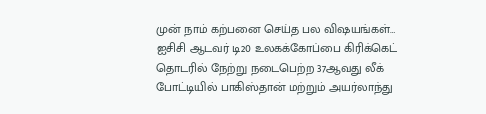முன் நாம் கற்பனை செய்த பல விஷயங்கள்…
ஐசிசி ஆடவர் டி20 உலகக்கோப்பை கிரிக்கெட் தொடரில் நேற்று நடைபெற்ற 37ஆவது லீக் போட்டியில் பாகிஸ்தான் மற்றும் அயர்லாந்து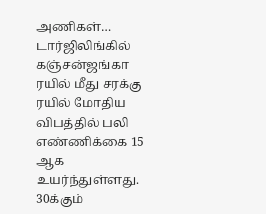அணிகள்…
டார்ஜிலிங்கில் கஞ்சன்ஜங்கா ரயில் மீது சரக்கு ரயில் மோதிய விபத்தில் பலி எண்ணிக்கை 15 ஆக உயர்ந்துள்ளது. 30க்கும்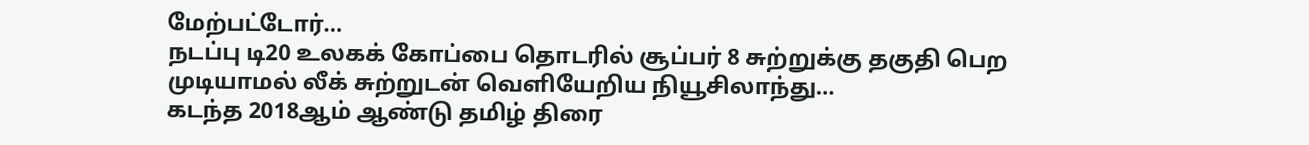மேற்பட்டோர்…
நடப்பு டி20 உலகக் கோப்பை தொடரில் சூப்பர் 8 சுற்றுக்கு தகுதி பெற முடியாமல் லீக் சுற்றுடன் வெளியேறிய நியூசிலாந்து…
கடந்த 2018ஆம் ஆண்டு தமிழ் திரை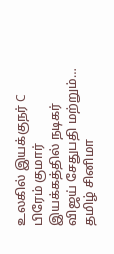உலகில் இயக்குநர் C பிரேம் குமார் இயக்கத்தில் நடிகர் விஜய் சேதுபதி மற்றும்…
தமிழ் சினிமா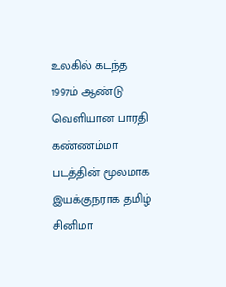உலகில் கடந்த 1997ம் ஆண்டு வெளியான பாரதி கண்ணம்மா படத்தின் மூலமாக இயக்குநராக தமிழ் சினிமா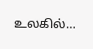உலகில்…